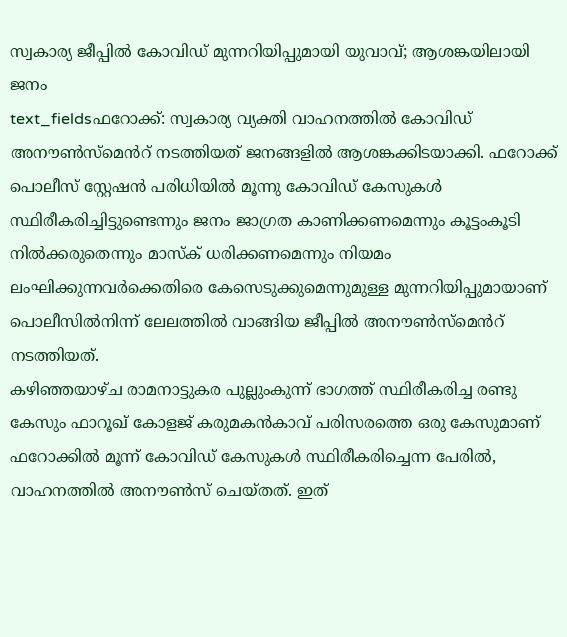സ്വകാര്യ ജീപ്പിൽ കോവിഡ് മുന്നറിയിപ്പുമായി യുവാവ്; ആശങ്കയിലായി ജനം
text_fieldsഫറോക്ക്: സ്വകാര്യ വ്യക്തി വാഹനത്തിൽ കോവിഡ് അനൗൺസ്മെൻറ് നടത്തിയത് ജനങ്ങളിൽ ആശങ്കക്കിടയാക്കി. ഫറോക്ക് പൊലീസ് സ്റ്റേഷൻ പരിധിയിൽ മൂന്നു കോവിഡ് കേസുകൾ സ്ഥിരീകരിച്ചിട്ടുണ്ടെന്നും ജനം ജാഗ്രത കാണിക്കണമെന്നും കൂട്ടംകൂടി നിൽക്കരുതെന്നും മാസ്ക് ധരിക്കണമെന്നും നിയമം ലംഘിക്കുന്നവർക്കെതിരെ കേസെടുക്കുമെന്നുമുള്ള മുന്നറിയിപ്പുമായാണ് പൊലീസിൽനിന്ന് ലേലത്തിൽ വാങ്ങിയ ജീപ്പിൽ അനൗൺസ്മെൻറ് നടത്തിയത്.
കഴിഞ്ഞയാഴ്ച രാമനാട്ടുകര പുല്ലുംകുന്ന് ഭാഗത്ത് സ്ഥിരീകരിച്ച രണ്ടു കേസും ഫാറൂഖ് കോളജ് കരുമകൻകാവ് പരിസരത്തെ ഒരു കേസുമാണ് ഫറോക്കിൽ മൂന്ന് കോവിഡ് കേസുകൾ സ്ഥിരീകരിച്ചെന്ന പേരിൽ, വാഹനത്തിൽ അനൗൺസ് ചെയ്തത്. ഇത്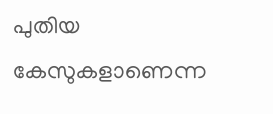പുതിയ കേസുകളാണെന്ന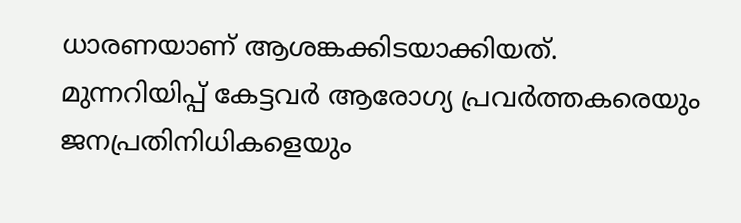ധാരണയാണ് ആശങ്കക്കിടയാക്കിയത്.
മുന്നറിയിപ്പ് കേട്ടവർ ആരോഗ്യ പ്രവർത്തകരെയും ജനപ്രതിനിധികളെയും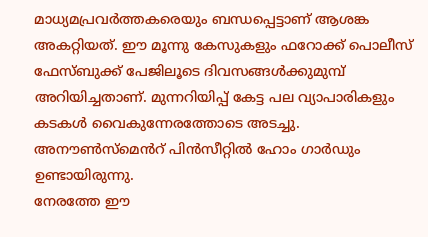മാധ്യമപ്രവർത്തകരെയും ബന്ധപ്പെട്ടാണ് ആശങ്ക അകറ്റിയത്. ഈ മൂന്നു കേസുകളും ഫറോക്ക് പൊലീസ് ഫേസ്ബുക്ക് പേജിലൂടെ ദിവസങ്ങൾക്കുമുമ്പ് അറിയിച്ചതാണ്. മുന്നറിയിപ്പ് കേട്ട പല വ്യാപാരികളും കടകൾ വൈകുന്നേരത്തോടെ അടച്ചു. അനൗൺസ്മെൻറ് പിൻസീറ്റിൽ ഹോം ഗാർഡും ഉണ്ടായിരുന്നു.
നേരത്തേ ഈ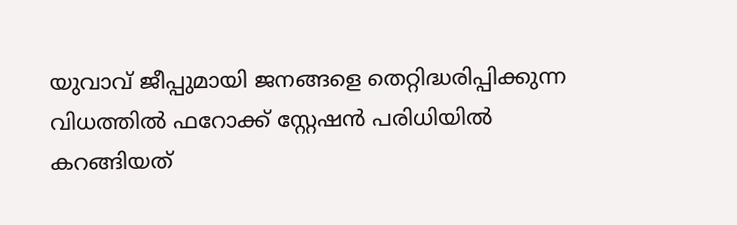യുവാവ് ജീപ്പുമായി ജനങ്ങളെ തെറ്റിദ്ധരിപ്പിക്കുന്ന വിധത്തിൽ ഫറോക്ക് സ്റ്റേഷൻ പരിധിയിൽ കറങ്ങിയത്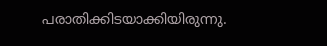പരാതിക്കിടയാക്കിയിരുന്നു.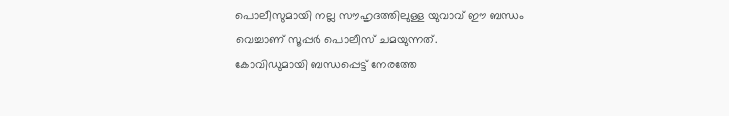പൊലീസുമായി നല്ല സൗഹൃദത്തിലുള്ള യുവാവ് ഈ ബന്ധം വെച്ചാണ് സൂപ്പർ പൊലീസ് ചമയുന്നത്.
കോവിഡുമായി ബന്ധപ്പെട്ട് നേരത്തേ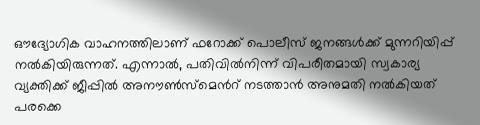ഔദ്യോഗിക വാഹനത്തിലാണ് ഫറോക്ക് പൊലീസ് ജനങ്ങൾക്ക് മുന്നറിയിപ്പ് നൽകിയിരുന്നത്. എന്നാൽ, പതിവിൽനിന്ന് വിപരീതമായി സ്വകാര്യ വ്യക്തിക്ക് ജീപ്പിൽ അനൗൺസ്മെൻറ് നടത്താൻ അനുമതി നൽകിയത് പരക്കെ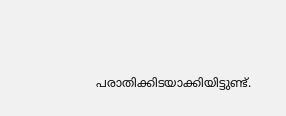പരാതിക്കിടയാക്കിയിട്ടുണ്ട്.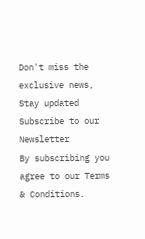Don't miss the exclusive news, Stay updated
Subscribe to our Newsletter
By subscribing you agree to our Terms & Conditions.